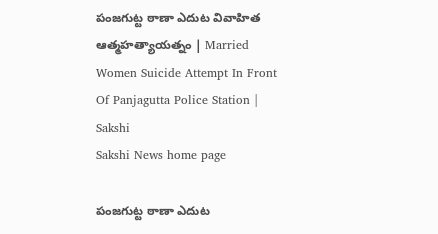పంజగుట్ట ఠాణా ఎదుట వివాహిత ఆత్మహత్యాయత్నం | Married Women Suicide Attempt In Front Of Panjagutta Police Station | Sakshi
Sakshi News home page

పంజగుట్ట ఠాణా ఎదుట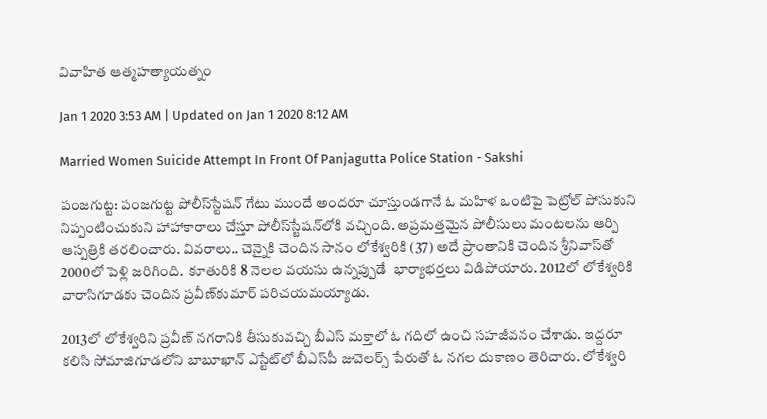వివాహిత ఆత్మహత్యాయత్నం

Jan 1 2020 3:53 AM | Updated on Jan 1 2020 8:12 AM

Married Women Suicide Attempt In Front Of Panjagutta Police Station - Sakshi

పంజగుట్ట: పంజగుట్ట పోలీస్‌స్టేషన్‌ గేటు ముందే అందరూ చూస్తుండగానే ఓ మహిళ ఒంటిపై పెట్రోల్‌ పోసుకుని నిప్పంటించుకుని హాహాకారాలు చేస్తూ పోలీస్‌స్టేషన్‌లోకి వచ్చింది. అప్రమత్తమైన పోలీసులు మంటలను ఆర్పి ఆస్పత్రికి తరలించారు. వివరాలు.. చెన్నైకి చెందిన సానం లోకేశ్వరికి (37) అదే ప్రాంతానికి చెందిన శ్రీనివాస్‌తో 2000లో పెళ్లి జరిగింది.  కూతురికి 8 నెలల వయసు ఉన్నప్పుడే  భార్యాభర్తలు విడిపోయారు. 2012లో లోకేశ్వరికి వారాసిగూడకు చెందిన ప్రవీణ్‌కుమార్‌ పరిచయమయ్యాడు.

2013లో లోకేశ్వరిని ప్రవీణ్‌ నగరానికి తీసుకువచ్చి బీఎస్‌ మక్తాలో ఓ గదిలో ఉంచి సహజీవనం చేశాడు. ఇద్దరూ కలిసి సోమాజిగూడలోని బాబూఖాన్‌ ఎస్టేట్‌లో బీఎస్‌పీ జువెలర్స్‌ పేరుతో ఓ నగల దుకాణం తెరిచారు. లోకేశ్వరి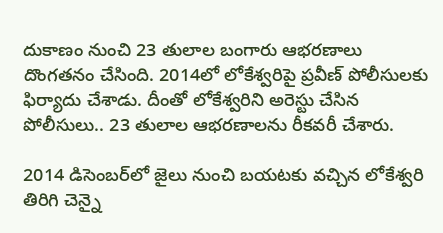దుకాణం నుంచి 23 తులాల బంగారు ఆభరణాలు దొంగతనం చేసింది. 2014లో లోకేశ్వరిపై ప్రవీణ్‌ పోలీసులకు ఫిర్యాదు చేశాడు. దీంతో లోకేశ్వరిని అరెస్టు చేసిన పోలీసులు.. 23 తులాల ఆభరణాలను రీకవరీ చేశారు.

2014 డిసెంబర్‌లో జైలు నుంచి బయటకు వచ్చిన లోకేశ్వరి తిరిగి చెన్నై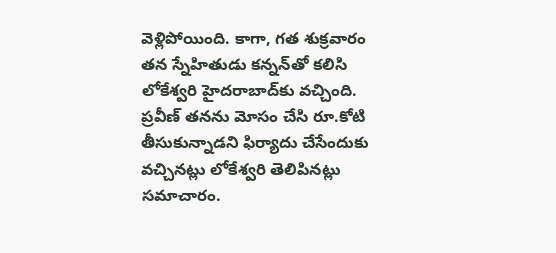వెళ్లిపోయింది. కాగా, గత శుక్రవారం తన స్నేహితుడు కన్నన్‌తో కలిసి లోకేశ్వరి హైదరాబాద్‌కు వచ్చింది. ప్రవీణ్‌ తనను మోసం చేసి రూ.కోటి తీసుకున్నాడని ఫిర్యాదు చేసేందుకు వచ్చినట్లు లోకేశ్వరి తెలిపినట్లు సమాచారం.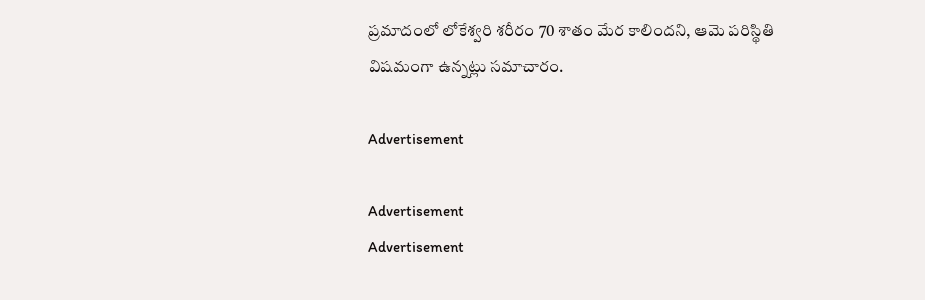ప్రమాదంలో లోకేశ్వరి శరీరం 70 శాతం మేర కాలిందని, ఆమె పరిస్థితి విషమంగా ఉన్నట్లు సమాచారం.

Advertisement

Advertisement
Advertisement